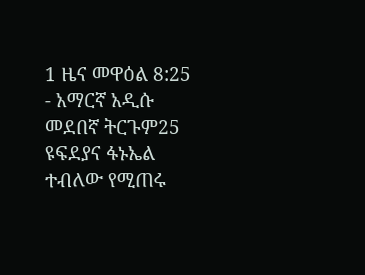1 ዜና መዋዕል 8:25 - አማርኛ አዲሱ መደበኛ ትርጉም25 ዩፍደያና ፋኑኤል ተብለው የሚጠሩ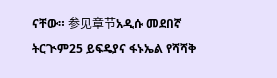ናቸው። 参见章节አዲሱ መደበኛ ትርጒም25 ይፍዴያና ፋኑኤል የሻሻቅ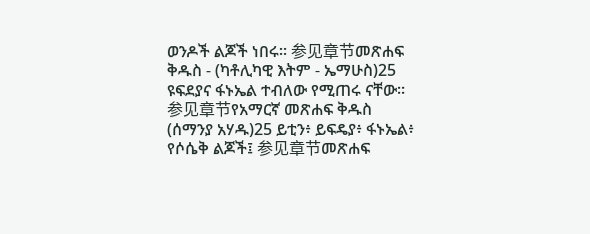ወንዶች ልጆች ነበሩ። 参见章节መጽሐፍ ቅዱስ - (ካቶሊካዊ እትም - ኤማሁስ)25 ዩፍደያና ፋኑኤል ተብለው የሚጠሩ ናቸው። 参见章节የአማርኛ መጽሐፍ ቅዱስ (ሰማንያ አሃዱ)25 ይቲን፥ ይፍዴያ፥ ፋኑኤል፥ የሶሴቅ ልጆች፤ 参见章节መጽሐፍ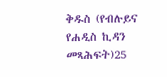ቅዱስ (የብሉይና የሐዲስ ኪዳን መጻሕፍት)25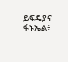ይፍዴያና ፋኑኤል፥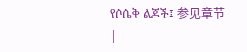የሶሴቅ ልጆች፤ 参见章节 |